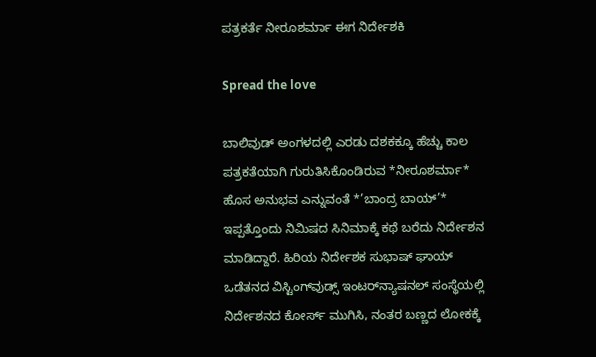ಪತ್ರಕರ್ತೆ ನೀರೂಶರ್ಮಾ ಈಗ ನಿರ್ದೇಶಕಿ

Spread the love

ಬಾಲಿವುಡ್ ಅಂಗಳದಲ್ಲಿ ಎರಡು ದಶಕಕ್ಕೂ ಹೆಚ್ಚು ಕಾಲ ಪತ್ರಕತೆಯಾಗಿ ಗುರುತಿಸಿಕೊಂಡಿರುವ *ನೀರೂಶರ್ಮಾ* ಹೊಸ ಅನುಭವ ಎನ್ನುವಂತೆ *’ಬಾಂದ್ರ ಬಾಯ್’* ಇಪ್ಪತ್ತೊಂದು ನಿಮಿಷದ ಸಿನಿಮಾಕ್ಕೆ ಕಥೆ ಬರೆದು ನಿರ್ದೇಶನ ಮಾಡಿದ್ದಾರೆ. ಹಿರಿಯ ನಿರ್ದೇಶಕ ಸುಭಾಷ್ ಘಾಯ್ ಒಡೆತನದ ವಿಸ್ಟಿಂಗ್‌ವುಡ್ಸ್ ಇಂಟರ್‌ನ್ಯಾಷನಲ್ ಸಂಸ್ಥೆಯಲ್ಲಿ ನಿರ್ದೇಶನದ ಕೋರ್ಸ್ ಮುಗಿಸಿ, ನಂತರ ಬಣ್ಣದ ಲೋಕಕ್ಕೆ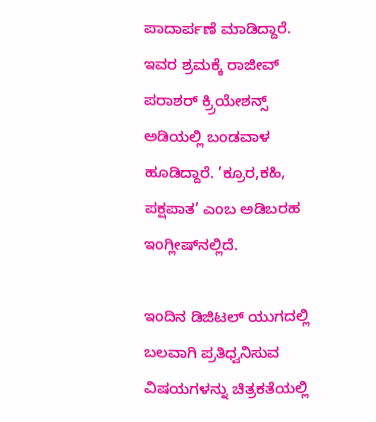ಪಾದಾರ್ಪಣೆ ಮಾಡಿದ್ದಾರೆ. ಇವರ ಶ್ರಮಕ್ಕೆ ರಾಜೀವ್ ಪರಾಶರ್ ಕ್ರ್ರಿಯೇಶನ್ಸ್ ಅಡಿಯಲ್ಲಿ ಬಂಡವಾಳ ಹೂಡಿದ್ದಾರೆ. ’ಕ್ರೂರ,ಕಹಿ, ಪಕ್ಷಪಾತ’ ಎಂಬ ಅಡಿಬರಹ ಇಂಗ್ಲೀಷ್‌ನಲ್ಲಿದೆ.

ಇಂದಿನ ಡಿಜಿಟಲ್ ಯುಗದಲ್ಲಿ ಬಲವಾಗಿ ಪ್ರತಿಧ್ವನಿಸುವ ವಿಷಯಗಳನ್ನು ಚಿತ್ರಕತೆಯಲ್ಲಿ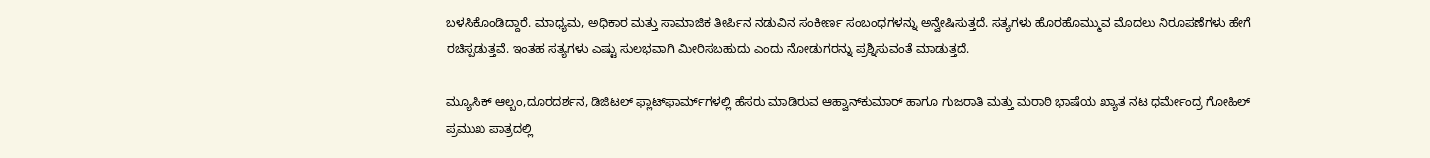ಬಳಸಿಕೊಂಡಿದ್ದಾರೆ. ಮಾಧ್ಯಮ, ಅಧಿಕಾರ ಮತ್ತು ಸಾಮಾಜಿಕ ತೀರ್ಪಿನ ನಡುವಿನ ಸಂಕೀರ್ಣ ಸಂಬಂಧಗಳನ್ನು ಅನ್ವೇಷಿಸುತ್ತದೆ. ಸತ್ಯಗಳು ಹೊರಹೊಮ್ಮುವ ಮೊದಲು ನಿರೂಪಣೆಗಳು ಹೇಗೆ ರಚಿಸ್ಪಡುತ್ತವೆ. ಇಂತಹ ಸತ್ಯಗಳು ಎಷ್ಟು ಸುಲಭವಾಗಿ ಮೀರಿಸಬಹುದು ಎಂದು ನೋಡುಗರನ್ನು ಪ್ರಶ್ನಿಸುವಂತೆ ಮಾಡುತ್ತದೆ.

ಮ್ಯೂಸಿಕ್ ಆಲ್ಬಂ,ದೂರದರ್ಶನ, ಡಿಜಿಟಲ್ ಫ್ಲಾಟ್‌ಫಾರ್ಮ್‌ಗಳಲ್ಲಿ ಹೆಸರು ಮಾಡಿರುವ ಆಹ್ವಾನ್‌ಕುಮಾರ್ ಹಾಗೂ ಗುಜರಾತಿ ಮತ್ತು ಮರಾಠಿ ಭಾಷೆಯ ಖ್ಯಾತ ನಟ ಧರ್ಮೇಂದ್ರ ಗೋಹಿಲ್ ಪ್ರಮುಖ ಪಾತ್ರದಲ್ಲಿ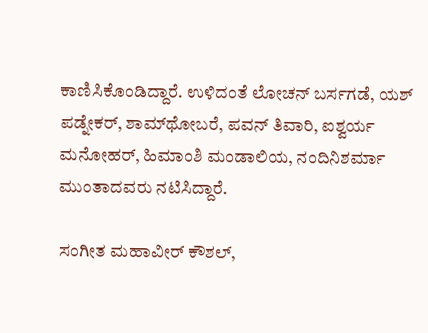ಕಾಣಿಸಿಕೊಂಡಿದ್ದಾರೆ. ಉಳಿದಂತೆ ಲೋಚನ್ ಬರ್ಸಗಡೆ, ಯಶ್ ಪಡ್ನೇಕರ್, ಶಾಮ್‌ಥೋಬರೆ, ಪವನ್ ತಿವಾರಿ, ಐಶ್ವರ್ಯ ಮನೋಹರ್, ಹಿಮಾಂಶಿ ಮಂಡಾಲಿಯ, ನಂದಿನಿಶರ್ಮಾ ಮುಂತಾದವರು ನಟಿಸಿದ್ದಾರೆ.

ಸಂಗೀತ ಮಹಾವೀರ್ ಕೌಶಲ್,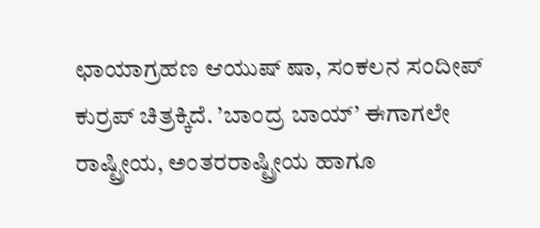ಛಾಯಾಗ್ರಹಣ ಆಯುಷ್ ಷಾ, ಸಂಕಲನ ಸಂದೀಪ್ ಕುರ್ರಪ್ ಚಿತ್ರಕ್ಕಿದೆ. ’ಬಾಂದ್ರ ಬಾಯ್’ ಈಗಾಗಲೇ ರಾಷ್ಟ್ರೀಯ, ಅಂತರರಾಷ್ಟ್ರೀಯ ಹಾಗೂ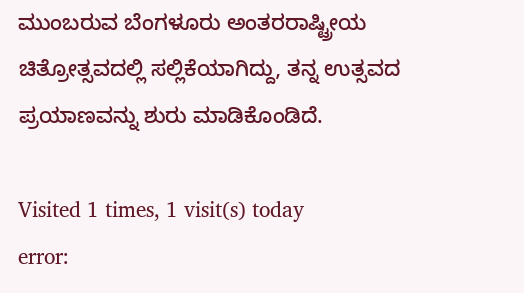ಮುಂಬರುವ ಬೆಂಗಳೂರು ಅಂತರರಾಷ್ಟ್ರೀಯ ಚಿತ್ರೋತ್ಸವದಲ್ಲಿ ಸಲ್ಲಿಕೆಯಾಗಿದ್ದು, ತನ್ನ ಉತ್ಸವದ ಪ್ರಯಾಣವನ್ನು ಶುರು ಮಾಡಿಕೊಂಡಿದೆ.

Visited 1 times, 1 visit(s) today
error: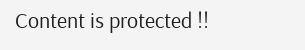Content is protected !!